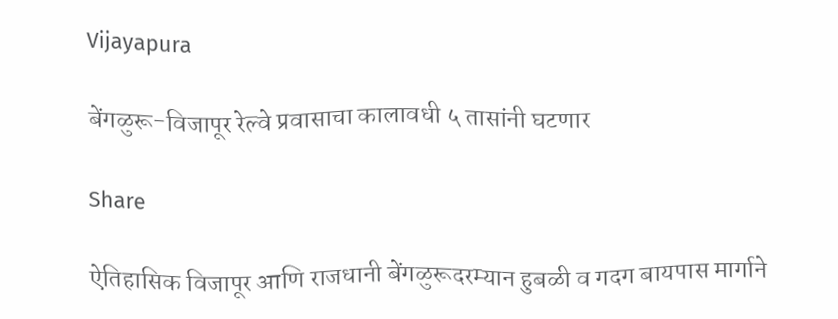Vijayapura

बेंगळुरू-विजापूर रेल्वे प्रवासाचा कालावधी ५ तासांनी घटणार

Share

ऐतिहासिक विजापूर आणि राजधानी बेंगळुरूदरम्यान हुबळी व गदग बायपास मार्गाने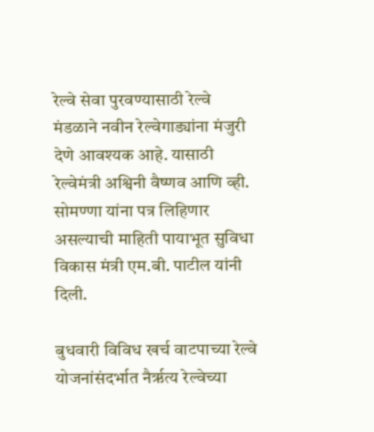रेल्वे सेवा पुरवण्यासाठी रेल्वे मंडळाने नवीन रेल्वेगाड्यांना मंजुरी देणे आवश्यक आहे. यासाठी रेल्वेमंत्री अश्विनी वैष्णव आणि व्ही. सोमण्णा यांना पत्र लिहिणार असल्याची माहिती पायाभूत सुविधा विकास मंत्री एम.बी. पाटील यांनी दिली.

बुधवारी विविध खर्च वाटपाच्या रेल्वे योजनांसंदर्भात नैर्ऋत्य रेल्वेच्या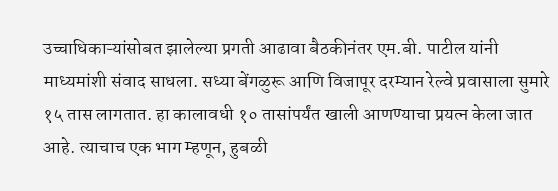उच्चाधिकाऱ्यांसोबत झालेल्या प्रगती आढावा बैठकीनंतर एम.बी. पाटील यांनी माध्यमांशी संवाद साधला. सध्या बेंगळुरू आणि विजापूर दरम्यान रेल्वे प्रवासाला सुमारे १५ तास लागतात. हा कालावधी १० तासांपर्यंत खाली आणण्याचा प्रयत्न केला जात आहे. त्याचाच एक भाग म्हणून, हुबळी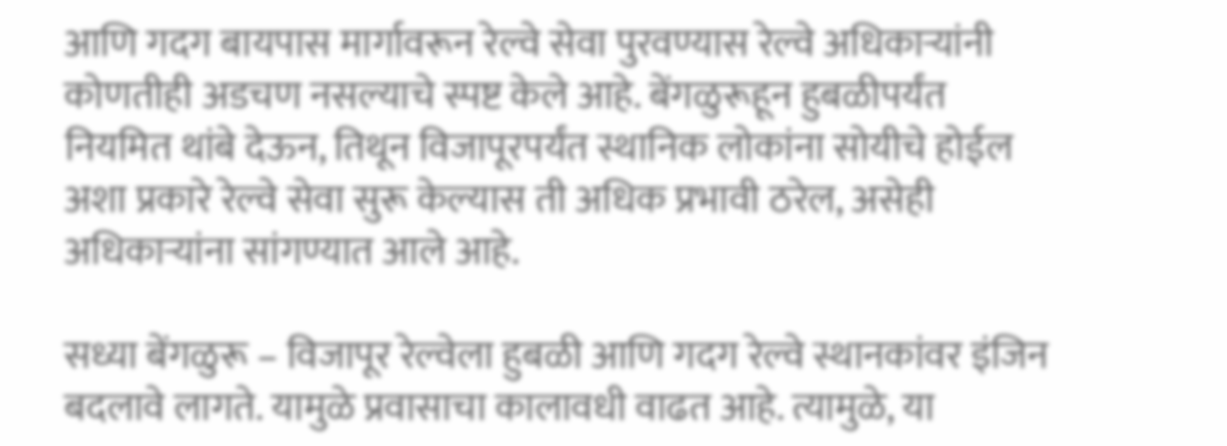आणि गदग बायपास मार्गावरून रेल्वे सेवा पुरवण्यास रेल्वे अधिकाऱ्यांनी कोणतीही अडचण नसल्याचे स्पष्ट केले आहे. बेंगळुरूहून हुबळीपर्यंत नियमित थांबे देऊन, तिथून विजापूरपर्यंत स्थानिक लोकांना सोयीचे होईल अशा प्रकारे रेल्वे सेवा सुरू केल्यास ती अधिक प्रभावी ठरेल, असेही अधिकाऱ्यांना सांगण्यात आले आहे.

सध्या बेंगळुरू – विजापूर रेल्वेला हुबळी आणि गदग रेल्वे स्थानकांवर इंजिन बदलावे लागते. यामुळे प्रवासाचा कालावधी वाढत आहे. त्यामुळे, या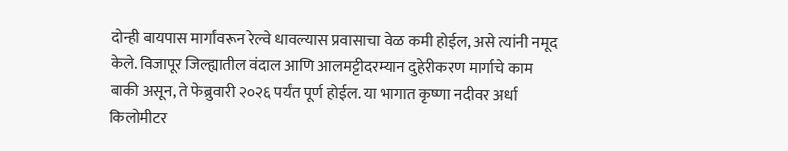दोन्ही बायपास मार्गांवरून रेल्वे धावल्यास प्रवासाचा वेळ कमी होईल, असे त्यांनी नमूद केले. विजापूर जिल्ह्यातील वंदाल आणि आलमट्टीदरम्यान दुहेरीकरण मार्गाचे काम बाकी असून, ते फेब्रुवारी २०२६ पर्यंत पूर्ण होईल. या भागात कृष्णा नदीवर अर्धा किलोमीटर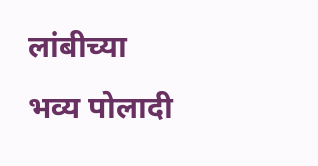लांबीच्या भव्य पोलादी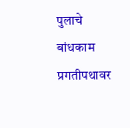पुलाचे बांधकाम प्रगतीपथावर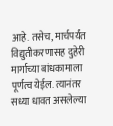आहे. तसेच, मार्चपर्यंत विद्युतीकरणासह दुहेरी मार्गाच्या बांधकामाला पूर्णत्व येईल. त्यानंतर सध्या धावत असलेल्या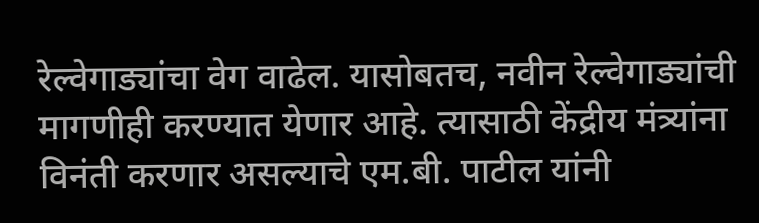रेल्वेगाड्यांचा वेग वाढेल. यासोबतच, नवीन रेल्वेगाड्यांची मागणीही करण्यात येणार आहे. त्यासाठी केंद्रीय मंत्र्यांना विनंती करणार असल्याचे एम.बी. पाटील यांनी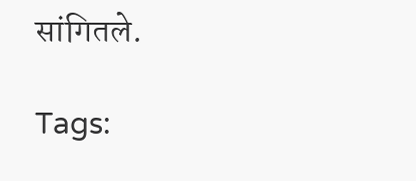सांगितले.

Tags: